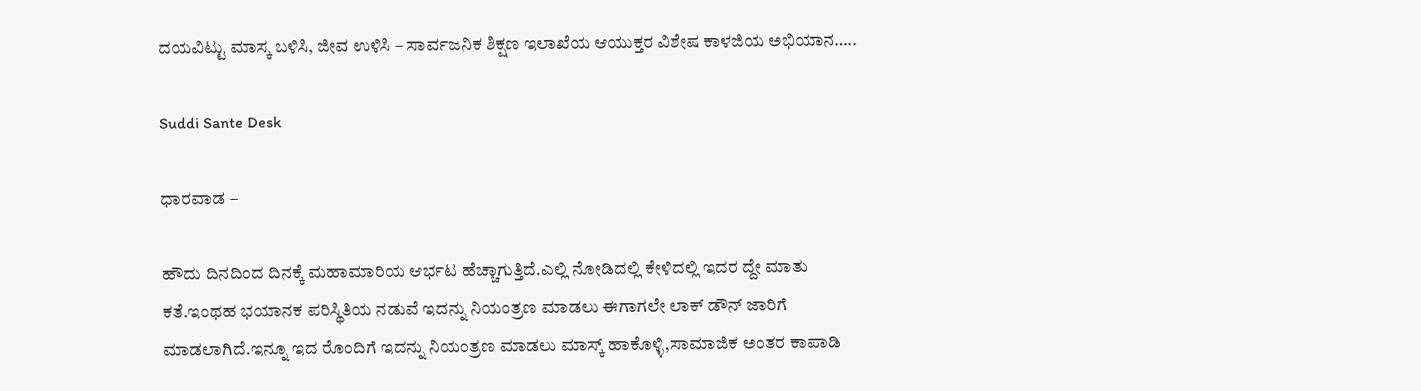ದಯವಿಟ್ಟು ಮಾಸ್ಕ ಬಳಿಸಿ, ಜೀವ ಉಳಿಸಿ – ಸಾರ್ವಜನಿಕ ಶಿಕ್ಷಣ ಇಲಾಖೆಯ ಆಯುಕ್ತರ ವಿಶೇಷ ಕಾಳಜಿಯ ಅಭಿಯಾನ…..

Suddi Sante Desk

ಧಾರವಾಡ –

ಹೌದು ದಿನದಿಂದ ದಿನಕ್ಕೆ ಮಹಾಮಾರಿಯ ಆರ್ಭಟ ಹೆಚ್ಚಾಗುತ್ತಿದೆ.ಎಲ್ಲಿ ನೋಡಿದಲ್ಲಿ ಕೇಳಿದಲ್ಲಿ ಇದರ ದ್ದೇ ಮಾತು ಕತೆ.ಇಂಥಹ ಭಯಾನಕ ಪರಿಸ್ಥಿತಿಯ ನಡುವೆ ಇದನ್ನು ನಿಯಂತ್ರಣ ಮಾಡಲು ಈಗಾಗಲೇ ಲಾಕ್ ಡೌನ್ ಜಾರಿಗೆ ಮಾಡಲಾಗಿದೆ.ಇನ್ನೂ ಇದ ರೊಂದಿಗೆ ಇದನ್ನು ನಿಯಂತ್ರಣ ಮಾಡಲು ಮಾಸ್ಕ್ ಹಾಕೊಳ್ಳಿ,ಸಾಮಾಜಿಕ ಅಂತರ ಕಾಪಾಡಿ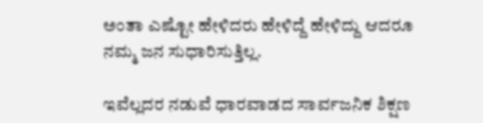ಅಂತಾ ಎಷ್ಟೋ ಹೇಳಿದರು ಹೇಳಿದ್ದೆ ಹೇಳಿದ್ದು ಆದರೂ ನಮ್ಮ ಜನ ಸುಧಾರಿಸುತ್ತಿಲ್ಲ.

ಇವೆಲ್ಲದರ ನಡುವೆ ಧಾರವಾಡದ ಸಾರ್ವಜನಿಕ ಶಿಕ್ಷಣ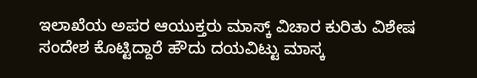ಇಲಾಖೆಯ ಅಪರ ಆಯುಕ್ತರು ಮಾಸ್ಕ್ ವಿಚಾರ ಕುರಿತು ವಿಶೇಷ ಸಂದೇಶ ಕೊಟ್ಟಿದ್ದಾರೆ ಹೌದು ದಯವಿಟ್ಟು ಮಾಸ್ಕ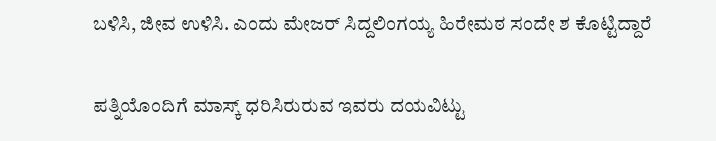ಬಳಿಸಿ, ಜೀವ ಉಳಿಸಿ. ಎಂದು ಮೇಜರ್ ಸಿದ್ದಲಿಂಗಯ್ಯ ಹಿರೇಮಠ ಸಂದೇ ಶ ಕೊಟ್ಟಿದ್ದಾರೆ

ಪತ್ನಿಯೊಂದಿಗೆ ಮಾಸ್ಕ್ ಧರಿಸಿರುರುವ ಇವರು ದಯವಿಟ್ಟು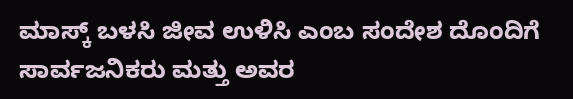ಮಾಸ್ಕ್ ಬಳಸಿ ಜೀವ ಉಳಿಸಿ ಎಂಬ ಸಂದೇಶ ದೊಂದಿಗೆ ಸಾರ್ವಜನಿಕರು ಮತ್ತು ಅವರ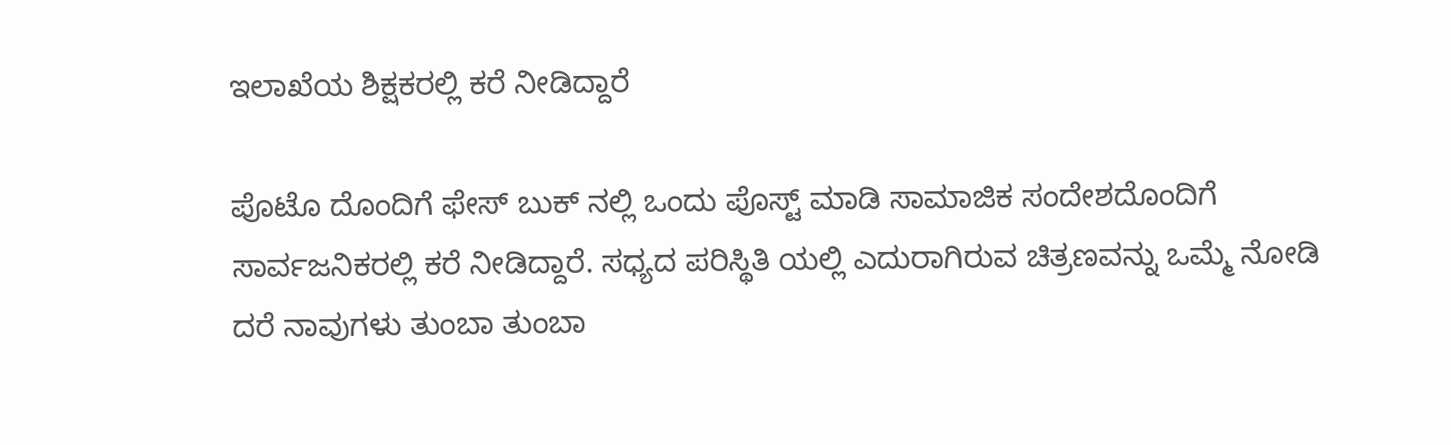ಇಲಾಖೆಯ ಶಿಕ್ಷಕರಲ್ಲಿ ಕರೆ ನೀಡಿದ್ದಾರೆ

ಪೊಟೊ ದೊಂದಿಗೆ ಫೇಸ್ ಬುಕ್ ನಲ್ಲಿ ಒಂದು ಪೊಸ್ಟ್ ಮಾಡಿ ಸಾಮಾಜಿಕ ಸಂದೇಶದೊಂದಿಗೆ ಸಾರ್ವಜನಿಕರಲ್ಲಿ ಕರೆ ನೀಡಿದ್ದಾರೆ. ಸಧ್ಯದ ಪರಿಸ್ಥಿತಿ ಯಲ್ಲಿ ಎದುರಾಗಿರುವ ಚಿತ್ರಣವನ್ನು ಒಮ್ಮೆ ನೋಡಿ ದರೆ ನಾವುಗಳು ತುಂಬಾ ತುಂಬಾ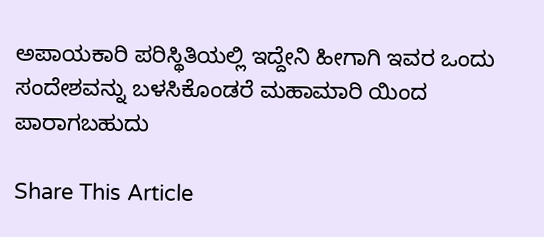ಅಪಾಯಕಾರಿ ಪರಿಸ್ಥಿತಿಯಲ್ಲಿ ಇದ್ದೇನಿ ಹೀಗಾಗಿ ಇವರ ಒಂದು ಸಂದೇಶವನ್ನು ಬಳಸಿಕೊಂಡರೆ ಮಹಾಮಾರಿ ಯಿಂದ ಪಾರಾಗಬಹುದು

Share This Article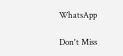WhatsApp

Don't Miss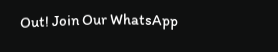Out! Join Our WhatsApp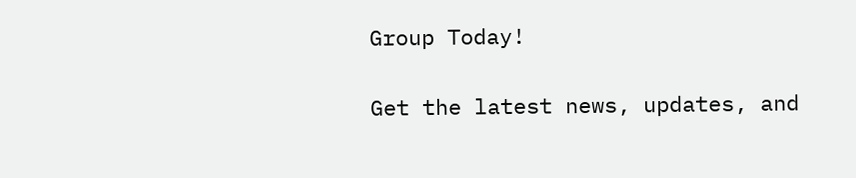Group Today!

Get the latest news, updates, and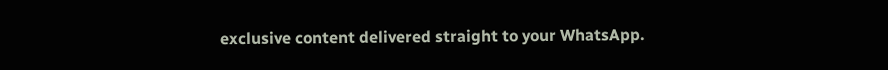exclusive content delivered straight to your WhatsApp.